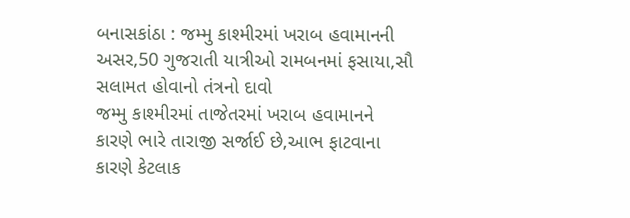બનાસકાંઠા : જમ્મુ કાશ્મીરમાં ખરાબ હવામાનની અસર,50 ગુજરાતી યાત્રીઓ રામબનમાં ફસાયા,સૌ સલામત હોવાનો તંત્રનો દાવો
જમ્મુ કાશ્મીરમાં તાજેતરમાં ખરાબ હવામાનને કારણે ભારે તારાજી સર્જાઈ છે,આભ ફાટવાના કારણે કેટલાક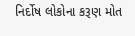નિર્દોષ લોકોના કરૂણ મોત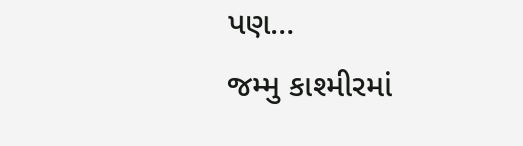પણ…
જમ્મુ કાશ્મીરમાં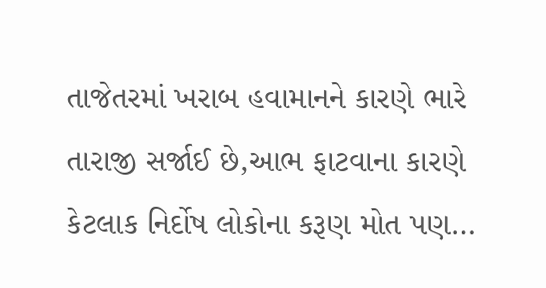તાજેતરમાં ખરાબ હવામાનને કારણે ભારે તારાજી સર્જાઈ છે,આભ ફાટવાના કારણે કેટલાક નિર્દોષ લોકોના કરૂણ મોત પણ…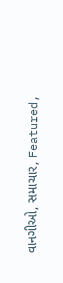વાનગીઓ, સમાચાર, Featured,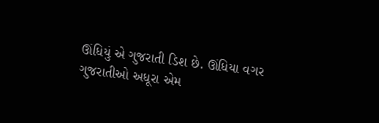ઊંધિયું એ ગુજરાતી ડિશ છે. ઊંધિયા વગર ગુજરાતીઓ અધૂરા એમ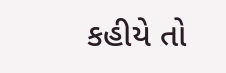કહીયે તો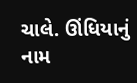ચાલે. ઊંધિયાનું નામ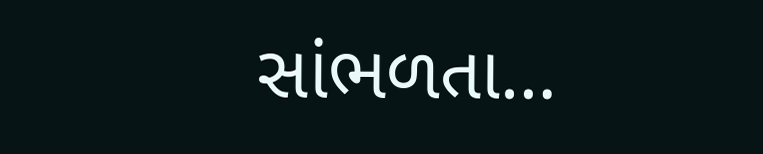સાંભળતા…